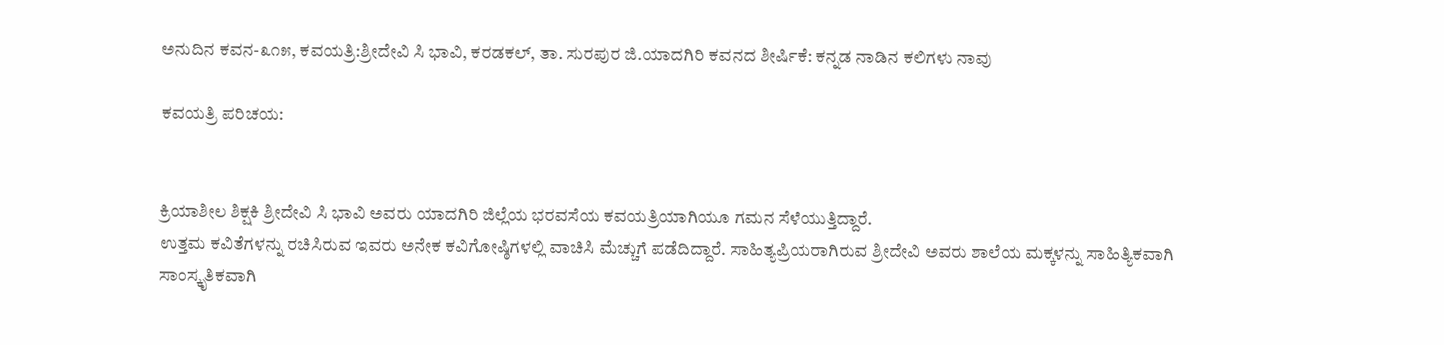ಅನುದಿನ ಕವನ-೩೧೫, ಕವಯತ್ರಿ:ಶ್ರೀದೇವಿ ಸಿ ಭಾವಿ, ಕರಡಕಲ್, ತಾ. ಸುರಪುರ ಜಿ.ಯಾದಗಿರಿ ಕವನದ ಶೀರ್ಷಿಕೆ: ಕನ್ನಡ ನಾಡಿನ ಕಲಿಗಳು ನಾವು

ಕವಯತ್ರಿ ಪರಿಚಯ:


ಕ್ರಿಯಾಶೀಲ ಶಿಕ್ಷಕಿ ಶ್ರೀದೇವಿ ಸಿ ಭಾವಿ ಅವರು ಯಾದಗಿರಿ ಜಿಲ್ಲೆಯ ಭರವಸೆಯ ಕವಯತ್ರಿಯಾಗಿಯೂ ಗಮನ ಸೆಳೆಯುತ್ತಿದ್ದಾರೆ.
ಉತ್ತಮ ಕವಿತೆಗಳನ್ನು ರಚಿಸಿರುವ ಇವರು ಅನೇಕ ಕವಿಗೋಷ್ಠಿಗಳಲ್ಲಿ ವಾಚಿಸಿ ಮೆಚ್ಚುಗೆ ಪಡೆದಿದ್ದಾರೆ. ಸಾಹಿತ್ಯಪ್ರಿಯರಾಗಿರುವ ಶ್ರೀದೇವಿ ಅವರು ಶಾಲೆಯ ಮಕ್ಕಳನ್ನು ಸಾಹಿತ್ಯಿಕವಾಗಿ
ಸಾಂಸ್ಕೃತಿಕವಾಗಿ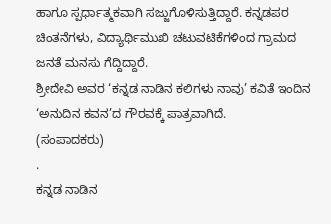ಹಾಗೂ ಸ್ಪರ್ಧಾತ್ಮಕವಾಗಿ ಸಜ್ಜುಗೊಳಿಸುತ್ತಿದ್ದಾರೆ. ಕನ್ನಡಪರ ಚಿಂತನೆಗಳು, ವಿದ್ಯಾರ್ಥಿ‌ಮುಖಿ ಚಟುವಟಿಕೆಗಳಿಂದ ಗ್ರಾಮದ ಜನತೆ ಮನಸು ಗೆದ್ದಿದ್ದಾರೆ.
ಶ್ರೀದೇವಿ ಅವರ ‘ಕನ್ನಡ ನಾಡಿನ ಕಲಿಗಳು ನಾವು’ ಕವಿತೆ ಇಂದಿನ ‘ಅನುದಿನ‌ ಕವನ’ದ ಗೌರವಕ್ಕೆ ಪಾತ್ರವಾಗಿದೆ.
(ಸಂಪಾದಕರು)
.
ಕನ್ನಡ ನಾಡಿನ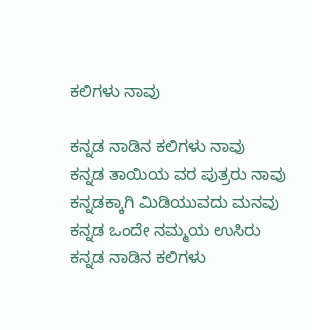ಕಲಿಗಳು ನಾವು

ಕನ್ನಡ ನಾಡಿನ ಕಲಿಗಳು ನಾವು
ಕನ್ನಡ ತಾಯಿಯ ವರ ಪುತ್ರರು ನಾವು
ಕನ್ನಡಕ್ಕಾಗಿ ಮಿಡಿಯುವದು ಮನವು
ಕನ್ನಡ ಒಂದೇ ನಮ್ಮಯ ಉಸಿರು
ಕನ್ನಡ ನಾಡಿನ ಕಲಿಗಳು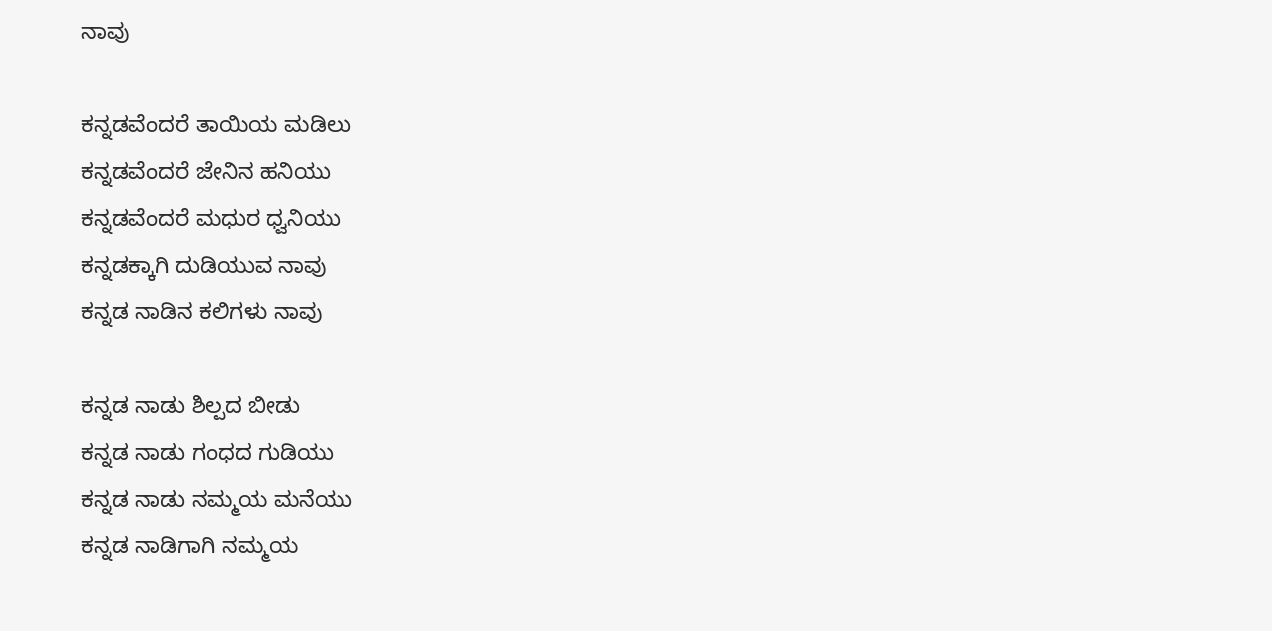ನಾವು

ಕನ್ನಡವೆಂದರೆ ತಾಯಿಯ ಮಡಿಲು
ಕನ್ನಡವೆಂದರೆ ಜೇನಿನ ಹನಿಯು
ಕನ್ನಡವೆಂದರೆ ಮಧುರ ಧ್ವನಿಯು
ಕನ್ನಡಕ್ಕಾಗಿ ದುಡಿಯುವ ನಾವು
ಕನ್ನಡ ನಾಡಿನ ಕಲಿಗಳು ನಾವು

ಕನ್ನಡ ನಾಡು ಶಿಲ್ಪದ ಬೀಡು
ಕನ್ನಡ ನಾಡು ಗಂಧದ ಗುಡಿಯು
ಕನ್ನಡ ನಾಡು ನಮ್ಮಯ ಮನೆಯು
ಕನ್ನಡ ನಾಡಿಗಾಗಿ ನಮ್ಮಯ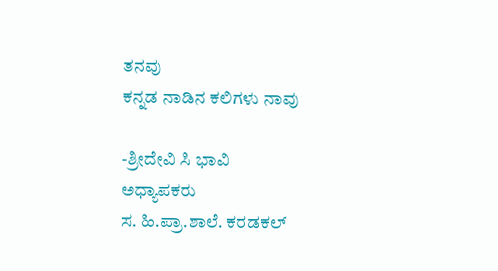ತನವು
ಕನ್ನಡ ನಾಡಿನ ಕಲಿಗಳು ನಾವು

-ಶ್ರೀದೇವಿ ಸಿ ಭಾವಿ
ಅಧ್ಯಾಪಕರು
ಸ. ಹಿ.ಪ್ರಾ.ಶಾಲೆ. ಕರಡಕಲ್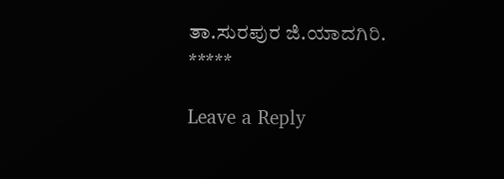ತಾ.ಸುರಪುರ ಜಿ.ಯಾದಗಿರಿ.
*****

Leave a Reply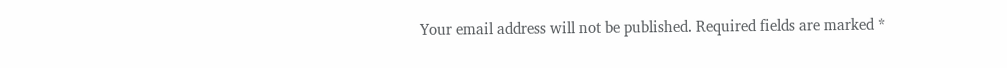Your email address will not be published. Required fields are marked *